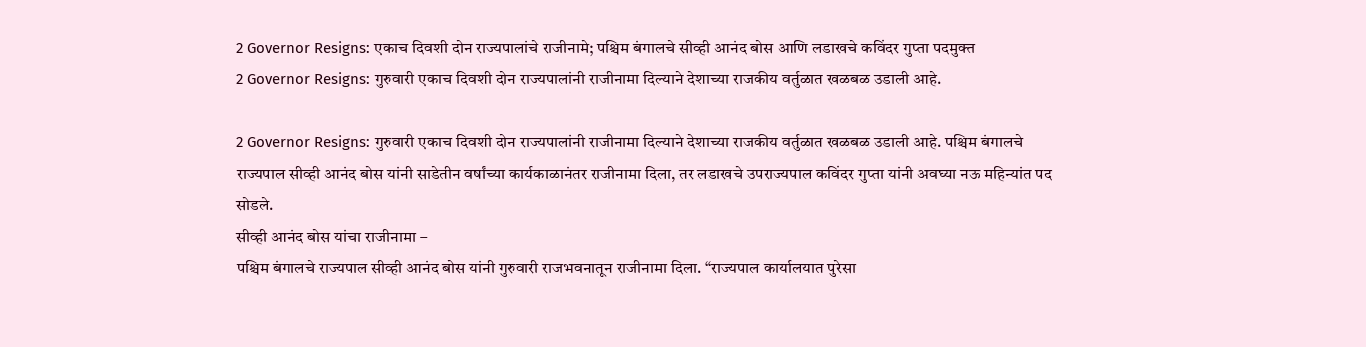2 Governor Resigns: एकाच दिवशी दोन राज्यपालांचे राजीनामे; पश्चिम बंगालचे सीव्ही आनंद बोस आणि लडाखचे कविंदर गुप्ता पदमुक्त
2 Governor Resigns: गुरुवारी एकाच दिवशी दोन राज्यपालांनी राजीनामा दिल्याने देशाच्या राजकीय वर्तुळात खळबळ उडाली आहे.

2 Governor Resigns: गुरुवारी एकाच दिवशी दोन राज्यपालांनी राजीनामा दिल्याने देशाच्या राजकीय वर्तुळात खळबळ उडाली आहे. पश्चिम बंगालचे राज्यपाल सीव्ही आनंद बोस यांनी साडेतीन वर्षांच्या कार्यकाळानंतर राजीनामा दिला, तर लडाखचे उपराज्यपाल कविंदर गुप्ता यांनी अवघ्या नऊ महिन्यांत पद सोडले.
सीव्ही आनंद बोस यांचा राजीनामा –
पश्चिम बंगालचे राज्यपाल सीव्ही आनंद बोस यांनी गुरुवारी राजभवनातून राजीनामा दिला. “राज्यपाल कार्यालयात पुरेसा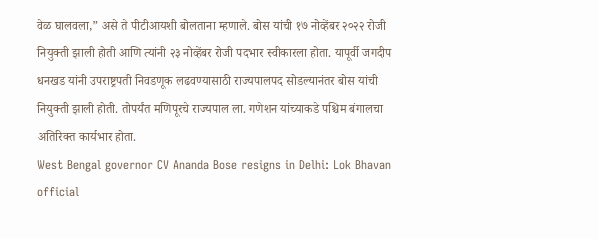वेळ घालवला,” असे ते पीटीआयशी बोलताना म्हणाले. बोस यांची १७ नोव्हेंबर २०२२ रोजी नियुक्ती झाली होती आणि त्यांनी २३ नोव्हेंबर रोजी पदभार स्वीकारला होता. यापूर्वी जगदीप धनखड यांनी उपराष्ट्रपती निवडणूक लढवण्यासाठी राज्यपालपद सोडल्यानंतर बोस यांची नियुक्ती झाली होती. तोपर्यंत मणिपूरचे राज्यपाल ला. गणेशन यांच्याकडे पश्चिम बंगालचा अतिरिक्त कार्यभार होता.
West Bengal governor CV Ananda Bose resigns in Delhi: Lok Bhavan official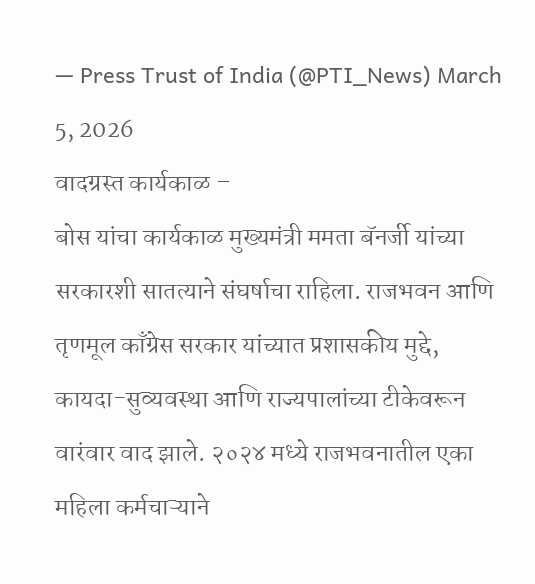— Press Trust of India (@PTI_News) March 5, 2026
वादग्रस्त कार्यकाळ –
बोस यांचा कार्यकाळ मुख्यमंत्री ममता बॅनर्जी यांच्या सरकारशी सातत्याने संघर्षाचा राहिला. राजभवन आणि तृणमूल काँग्रेस सरकार यांच्यात प्रशासकीय मुद्दे, कायदा-सुव्यवस्था आणि राज्यपालांच्या टीकेवरून वारंवार वाद झाले. २०२४ मध्ये राजभवनातील एका महिला कर्मचाऱ्याने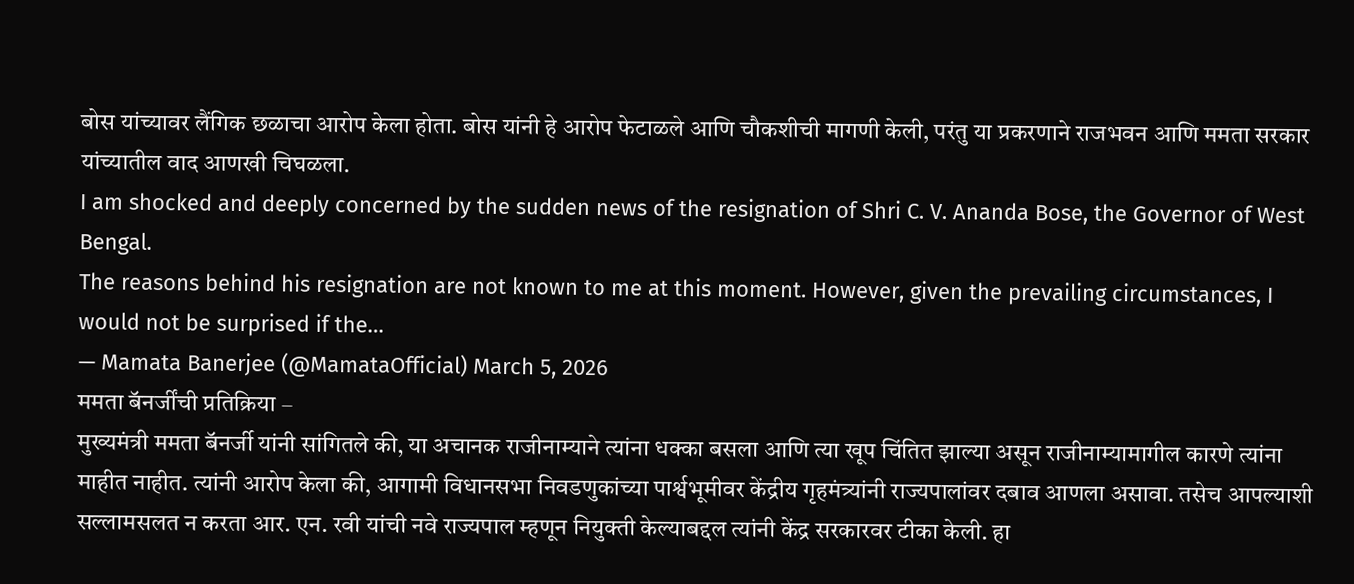बोस यांच्यावर लैंगिक छळाचा आरोप केला होता. बोस यांनी हे आरोप फेटाळले आणि चौकशीची मागणी केली, परंतु या प्रकरणाने राजभवन आणि ममता सरकार यांच्यातील वाद आणखी चिघळला.
I am shocked and deeply concerned by the sudden news of the resignation of Shri C. V. Ananda Bose, the Governor of West Bengal.
The reasons behind his resignation are not known to me at this moment. However, given the prevailing circumstances, I would not be surprised if the…
— Mamata Banerjee (@MamataOfficial) March 5, 2026
ममता बॅनर्जींची प्रतिक्रिया –
मुख्यमंत्री ममता बॅनर्जी यांनी सांगितले की, या अचानक राजीनाम्याने त्यांना धक्का बसला आणि त्या खूप चिंतित झाल्या असून राजीनाम्यामागील कारणे त्यांना माहीत नाहीत. त्यांनी आरोप केला की, आगामी विधानसभा निवडणुकांच्या पार्श्वभूमीवर केंद्रीय गृहमंत्र्यांनी राज्यपालांवर दबाव आणला असावा. तसेच आपल्याशी सल्लामसलत न करता आर. एन. रवी यांची नवे राज्यपाल म्हणून नियुक्ती केल्याबद्दल त्यांनी केंद्र सरकारवर टीका केली. हा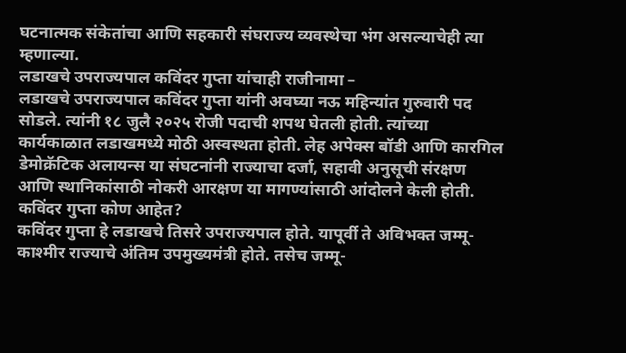घटनात्मक संकेतांचा आणि सहकारी संघराज्य व्यवस्थेचा भंग असल्याचेही त्या म्हणाल्या.
लडाखचे उपराज्यपाल कविंदर गुप्ता यांचाही राजीनामा –
लडाखचे उपराज्यपाल कविंदर गुप्ता यांनी अवघ्या नऊ महिन्यांत गुरुवारी पद सोडले. त्यांनी १८ जुलै २०२५ रोजी पदाची शपथ घेतली होती. त्यांच्या कार्यकाळात लडाखमध्ये मोठी अस्वस्थता होती. लेह अपेक्स बॉडी आणि कारगिल डेमोक्रॅटिक अलायन्स या संघटनांनी राज्याचा दर्जा, सहावी अनुसूची संरक्षण आणि स्थानिकांसाठी नोकरी आरक्षण या मागण्यांसाठी आंदोलने केली होती.
कविंदर गुप्ता कोण आहेत?
कविंदर गुप्ता हे लडाखचे तिसरे उपराज्यपाल होते. यापूर्वी ते अविभक्त जम्मू-काश्मीर राज्याचे अंतिम उपमुख्यमंत्री होते. तसेच जम्मू-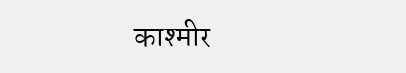काश्मीर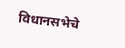विधानसभेचे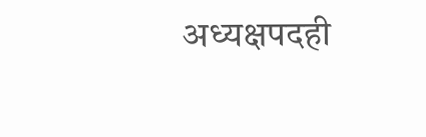अध्यक्षपदही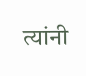त्यांनी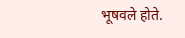भूषवले होते.